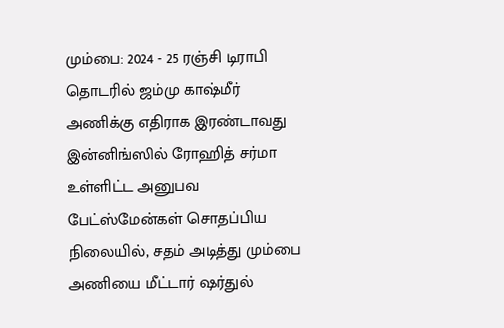மும்பை: 2024 - 25 ரஞ்சி டிராபி தொடரில் ஜம்மு காஷ்மீர் அணிக்கு எதிராக இரண்டாவது இன்னிங்ஸில் ரோஹித் சர்மா உள்ளிட்ட அனுபவ பேட்ஸ்மேன்கள் சொதப்பிய நிலையில், சதம் அடித்து மும்பை அணியை மீட்டார் ஷர்துல்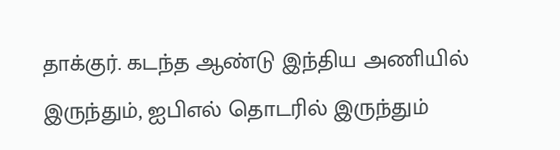தாக்குர். கடந்த ஆண்டு இந்திய அணியில் இருந்தும், ஐபிஎல் தொடரில் இருந்தும்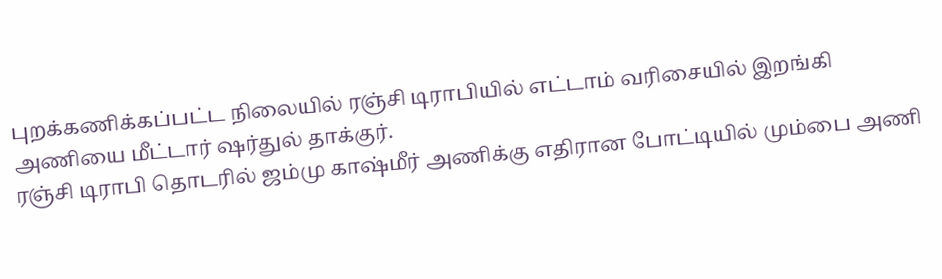புறக்கணிக்கப்பட்ட நிலையில் ரஞ்சி டிராபியில் எட்டாம் வரிசையில் இறங்கி அணியை மீட்டார் ஷர்துல் தாக்குர்.
ரஞ்சி டிராபி தொடரில் ஜம்மு காஷ்மீர் அணிக்கு எதிரான போட்டியில் மும்பை அணி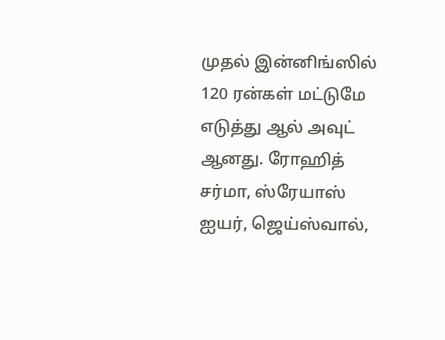முதல் இன்னிங்ஸில் 120 ரன்கள் மட்டுமே எடுத்து ஆல் அவுட் ஆனது. ரோஹித் சர்மா, ஸ்ரேயாஸ் ஐயர், ஜெய்ஸ்வால்,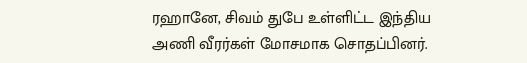ரஹானே, சிவம் துபே உள்ளிட்ட இந்திய அணி வீரர்கள் மோசமாக சொதப்பினர்.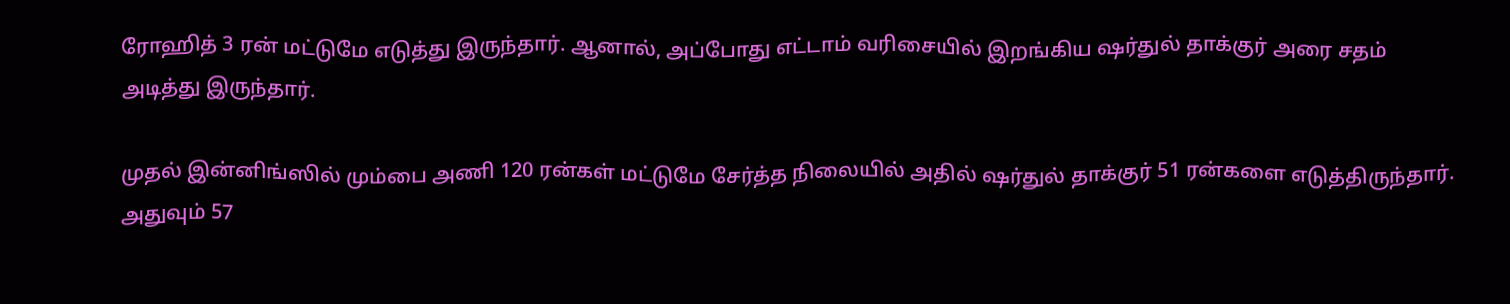ரோஹித் 3 ரன் மட்டுமே எடுத்து இருந்தார். ஆனால், அப்போது எட்டாம் வரிசையில் இறங்கிய ஷர்துல் தாக்குர் அரை சதம் அடித்து இருந்தார்.

முதல் இன்னிங்ஸில் மும்பை அணி 120 ரன்கள் மட்டுமே சேர்த்த நிலையில் அதில் ஷர்துல் தாக்குர் 51 ரன்களை எடுத்திருந்தார். அதுவும் 57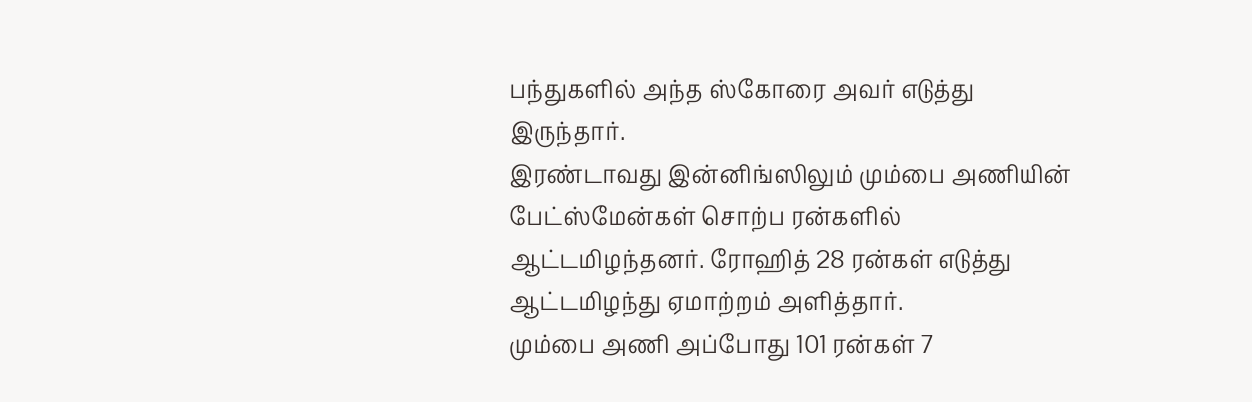பந்துகளில் அந்த ஸ்கோரை அவர் எடுத்து இருந்தார்.
இரண்டாவது இன்னிங்ஸிலும் மும்பை அணியின் பேட்ஸ்மேன்கள் சொற்ப ரன்களில் ஆட்டமிழந்தனர். ரோஹித் 28 ரன்கள் எடுத்து ஆட்டமிழந்து ஏமாற்றம் அளித்தார்.
மும்பை அணி அப்போது 101 ரன்கள் 7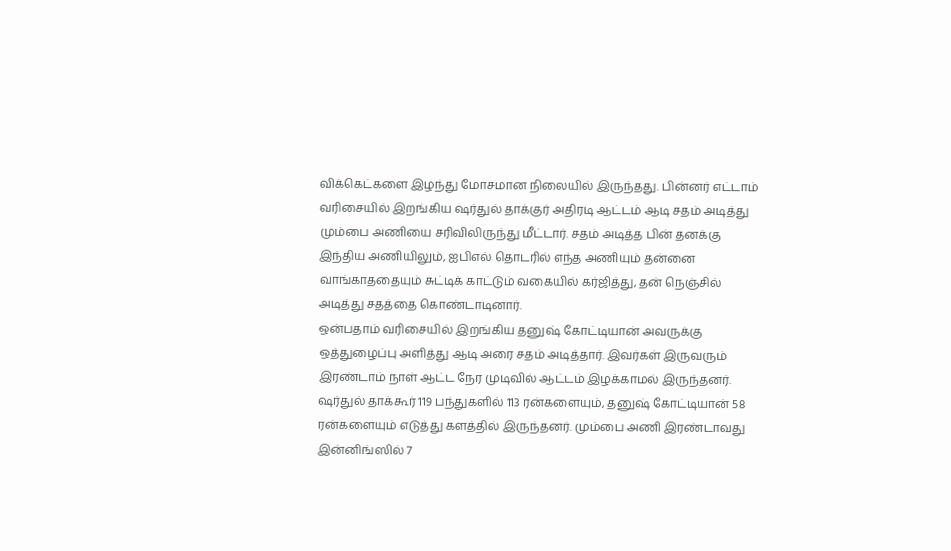விக்கெட்களை இழந்து மோசமான நிலையில் இருந்தது. பின்னர் எட்டாம் வரிசையில் இறங்கிய ஷர்துல் தாக்குர் அதிரடி ஆட்டம் ஆடி சதம் அடித்து மும்பை அணியை சரிவிலிருந்து மீட்டார். சதம் அடித்த பின் தனக்கு இந்திய அணியிலும், ஐபிஎல் தொடரில் எந்த அணியும் தன்னை வாங்காததையும் சுட்டிக் காட்டும் வகையில் கர்ஜித்து, தன் நெஞ்சில் அடித்து சதத்தை கொண்டாடினார்.
ஒன்பதாம் வரிசையில் இறங்கிய தனுஷ் கோட்டியான் அவருக்கு ஒத்துழைப்பு அளித்து ஆடி அரை சதம் அடித்தார். இவர்கள் இருவரும் இரண்டாம் நாள் ஆட்ட நேர முடிவில் ஆட்டம் இழக்காமல் இருந்தனர். ஷர்துல் தாக்கூர் 119 பந்துகளில் 113 ரன்களையும், தனுஷ் கோட்டியான் 58 ரன்களையும் எடுத்து களத்தில் இருந்தனர். மும்பை அணி இரண்டாவது இன்னிங்ஸில் 7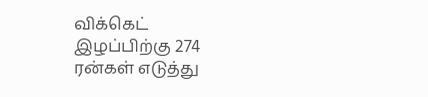விக்கெட் இழப்பிற்கு 274 ரன்கள் எடுத்து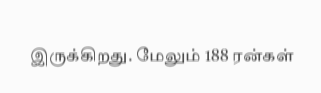இருக்கிறது. மேலும் 188 ரன்கள்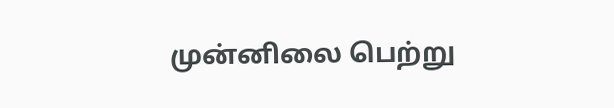முன்னிலை பெற்று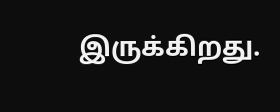இருக்கிறது.